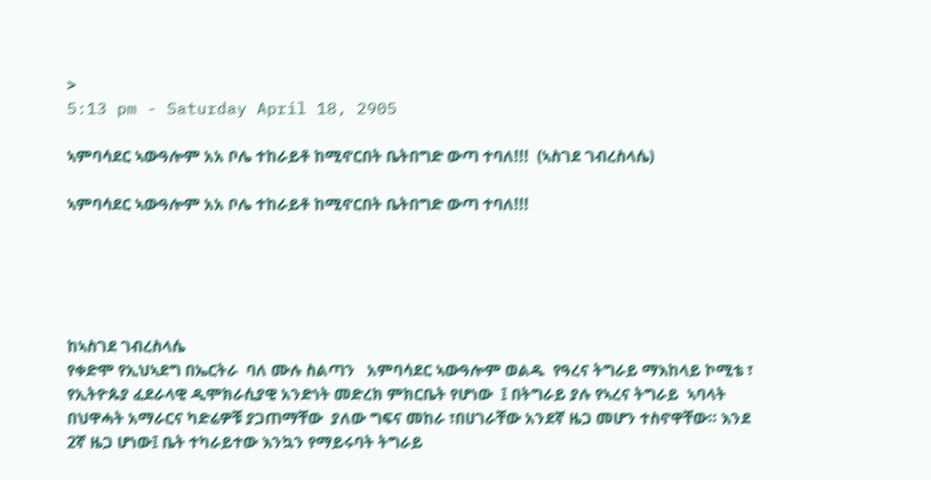>
5:13 pm - Saturday April 18, 2905

ኣምባሳደር ኣውዓሎም አአ ቦሌ ተከራይቶ ከሚኖርበት ቤትበግድ ውጣ ተባለ!!!  (ኣስገደ ገብረስላሴ)

ኣምባሳደር ኣውዓሎም አአ ቦሌ ተከራይቶ ከሚኖርበት ቤትበግድ ውጣ ተባለ!!!





ከኣስገደ ገብረስላሴ
የቀድሞ የኢህኣደግ በኤርትራ  ባለ ሙሉ ስልጣን   አምባሳደር ኣውዓሎም ወልዱ  የዓረና ትግራይ ማእከላይ ኮሚቴ ፣ የኢትዮጱያ ፈደራላዊ ዲሞክራሲያዊ አንድነት መድረክ ምክርቤት የሆነው  ፤ በትግራይ ያሉ የኣረና ትግራይ  ኣባላት  በህዋሓት አማራርና ካድሬዎቹ ያጋጠማቸው  ያለው ግፍና መከራ ፣በሀገራቸው አንደኛ ዜጋ መሆን ተስኖዋቸው። እንደ  2ኛ ዜጋ ሆነው፤ ቤት ተካራይተው እንኳን የማይሩባት ትግራይ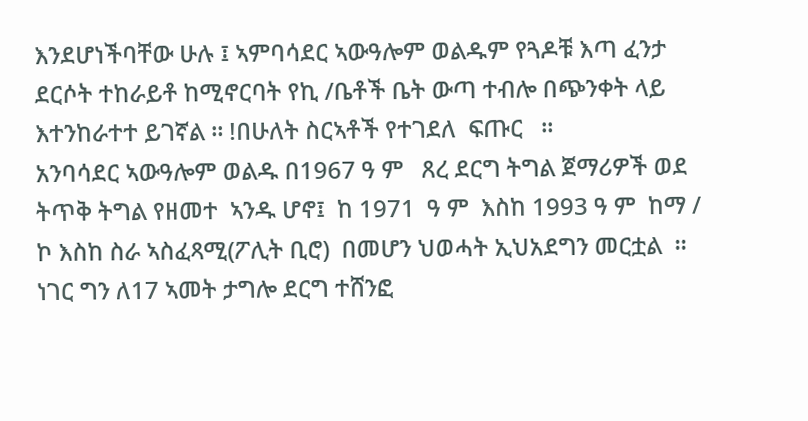እንደሆነችባቸው ሁሉ ፤ ኣምባሳደር ኣውዓሎም ወልዱም የጓዶቹ እጣ ፈንታ ደርሶት ተከራይቶ ከሚኖርባት የኪ /ቤቶች ቤት ውጣ ተብሎ በጭንቀት ላይ  እተንከራተተ ይገኛል ። !በሁለት ስርኣቶች የተገደለ  ፍጡር   ።
አንባሳደር ኣውዓሎም ወልዱ በ1967 ዓ ም   ጸረ ደርግ ትግል ጀማሪዎች ወደ ትጥቅ ትግል የዘመተ  ኣንዱ ሆኖ፤  ከ 1971  ዓ ም  እስከ 1993 ዓ ም  ከማ / ኮ እስከ ስራ ኣስፈጻሚ(ፖሊት ቢሮ)  በመሆን ህወሓት ኢህአደግን መርቷል  ። ነገር ግን ለ17 ኣመት ታግሎ ደርግ ተሸንፎ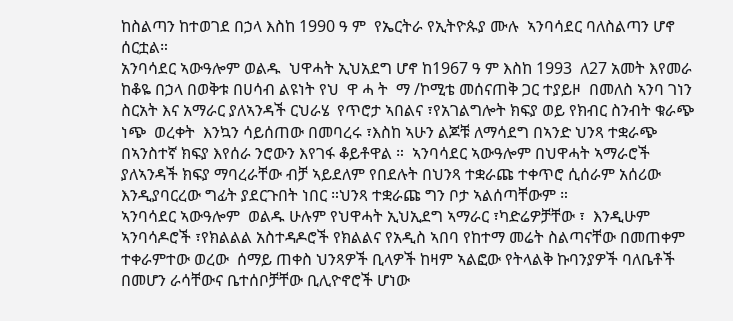ከስልጣን ከተወገደ በኃላ እስከ 1990 ዓ ም  የኤርትራ የኢትዮጱያ ሙሉ  ኣንባሳደር ባለስልጣን ሆኖ ሰርቷል።
አንባሳደር ኣውዓሎም ወልዱ  ህዋሓት ኢህአደግ ሆኖ ከ1967 ዓ ም እስከ 1993  ለ27 አመት እየመራ ከቆዬ በኃላ በወቅቱ በሀሳብ ልዩነት የህ  ዋ ሓ ት  ማ /ኮሚቴ መሰናጠቅ ጋር ተያይዞ  በመለስ ኣንባ ገነን  ስርአት እና አማራር ያለኣንዳች ርህራሄ  የጥሮታ ኣበልና ፣የአገልግሎት ክፍያ ወይ የክብር ስንብት ቁራጭ  ነጭ  ወረቀት  እንኳን ሳይሰጠው በመባረሩ ፣እስከ ኣሁን ልጆቹ ለማሳደግ በኣንድ ህንጻ ተቋራጭ በኣንስተኛ ክፍያ እየሰራ ንሮውን እየገፋ ቆይቶዋል ።  ኣንባሳደር ኣውዓሎም በህዋሓት ኣማራሮች ያለኣንዳች ክፍያ ማባረራቸው ብቻ ኣይደለም የበደሉት በህንጻ ተቋራጩ ተቀጥሮ ሲሰራም አሰሪው እንዲያባርረው ግፊት ያደርጉበት ነበር ።ህንጻ ተቋራጩ ግን ቦታ ኣልሰጣቸውም ።
ኣንባሳደር ኣውዓሎም  ወልዱ ሁሉም የህዋሓት ኢህኢደግ ኣማራር ፣ካድሬዎቻቸው ፣  እንዲሁም ኣንባሳዶሮች ፣የክልልል አስተዳዶሮች የክልልና የአዲስ ኣበባ የከተማ መሬት ስልጣናቸው በመጠቀም  ተቀራምተው ወረው  ሰማይ ጠቀስ ህንጻዎች ቢላዎች ከዛም ኣልፎው የትላልቅ ኩባንያዎች ባለቤቶች በመሆን ራሳቸውና ቤተሰቦቻቸው ቢሊዮኖሮች ሆነው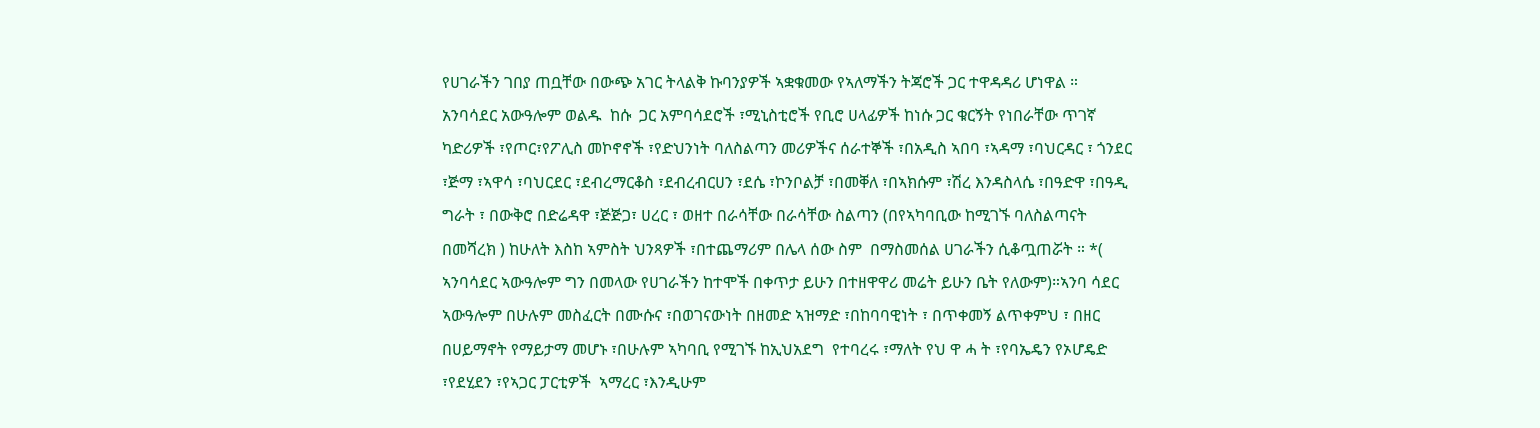የሀገራችን ገበያ ጠቧቸው በውጭ አገር ትላልቅ ኩባንያዎች ኣቋቁመው የኣለማችን ትጃሮች ጋር ተዋዳዳሪ ሆነዋል ።
አንባሳደር አውዓሎም ወልዱ  ከሱ  ጋር አምባሳደሮች ፣ሚኒስቲሮች የቢሮ ሀላፊዎች ከነሱ ጋር ቁርኝት የነበራቸው ጥገኛ ካድሪዎች ፣የጦር፣የፖሊስ መኮኖኖች ፣የድህንነት ባለስልጣን መሪዎችና ሰራተኞች ፣በአዲስ ኣበባ ፣ኣዳማ ፣ባህርዳር ፣ ጎንደር  ፣ጅማ ፣ኣዋሳ ፣ባህርደር ፣ደብረማርቆስ ፣ደብረብርሀን ፣ደሴ ፣ኮንቦልቻ ፣በመቐለ ፣በኣክሱም ፣ሽረ እንዳስላሴ ፣በዓድዋ ፣በዓዲ ግራት ፣ በውቅሮ በድሬዳዋ ፣ጅጅጋ፣ ሀረር ፣ ወዘተ በራሳቸው በራሳቸው ስልጣን (በየኣካባቢው ከሚገኙ ባለስልጣናት በመሻረክ ) ከሁለት እስከ ኣምስት ህንጻዎች ፣በተጨማሪም በሌላ ሰው ስም  በማስመሰል ሀገራችን ሲቆጧጠሯት ። *( ኣንባሳደር ኣውዓሎም ግን በመላው የሀገራችን ከተሞች በቀጥታ ይሁን በተዘዋዋሪ መሬት ይሁን ቤት የለውም)።ኣንባ ሳደር ኣውዓሎም በሁሉም መስፈርት በሙሱና ፣በወገናውነት በዘመድ ኣዝማድ ፣በከባባዊነት ፣ በጥቀመኝ ልጥቀምህ ፣ በዘር በሀይማኖት የማይታማ መሆኑ ፣በሁሉም ኣካባቢ የሚገኙ ከኢህአደግ  የተባረሩ ፣ማለት የህ ዋ ሓ ት ፣የባኤዴን የኦሆዴድ ፣የደሂደን ፣የኣጋር ፓርቲዎች  ኣማረር ፣እንዲሁም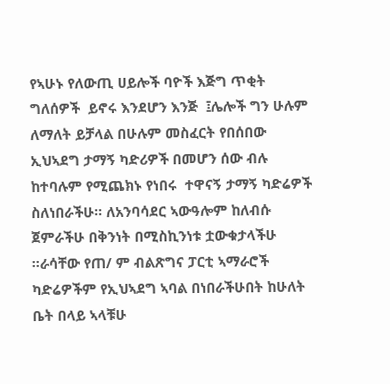የኣሁኑ የለውጢ ሀይሎች ባዮች እጅግ ጥቂት ግለሰዎች  ይኖሩ እንደሆን እንጅ  ፤ሌሎች ግን ሁሉም ለማለት ይቻላል በሁሉም መስፈርት የበሰበው  ኢህኣደግ ታማኝ ካድሪዎች በመሆን ሰው ብሉ ከተባሉም የሚጨክኑ የነበሩ  ተዋናኝ ታማኝ ካድሬዎች  ስለነበራችሁ። ለአንባሳደር ኣውዓሎም ከለብሱ ጀምራችሁ በቅንነት በሚስኪንነቱ ቷውቁታላችሁ  ።ራሳቸው የጠ/ ም ብልጽግና ፓርቲ ኣማራሮች ካድሬዎችም የኢህኣደግ ኣባል በነበራችሁበት ከሁለት ቤት በላይ ኣላቹሁ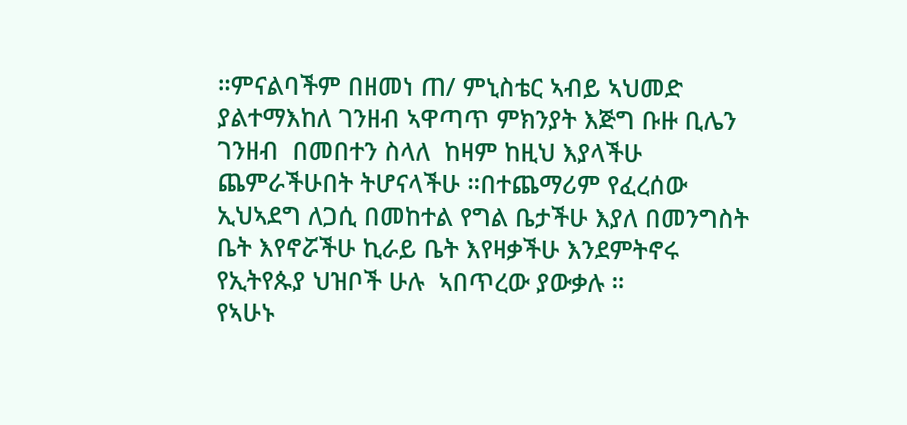።ምናልባችም በዘመነ ጠ/ ምኒስቴር ኣብይ ኣህመድ ያልተማእከለ ገንዘብ ኣዋጣጥ ምክንያት እጅግ ቡዙ ቢሌን ገንዘብ  በመበተን ስላለ  ከዛም ከዚህ እያላችሁ  ጨምራችሁበት ትሆናላችሁ ።በተጨማሪም የፈረሰው ኢህኣደግ ለጋሲ በመከተል የግል ቤታችሁ እያለ በመንግስት ቤት እየኖሯችሁ ኪራይ ቤት እየዛቃችሁ እንደምትኖሩ የኢትየጱያ ህዝቦች ሁሉ  ኣበጥረው ያውቃሉ ።
የኣሁኑ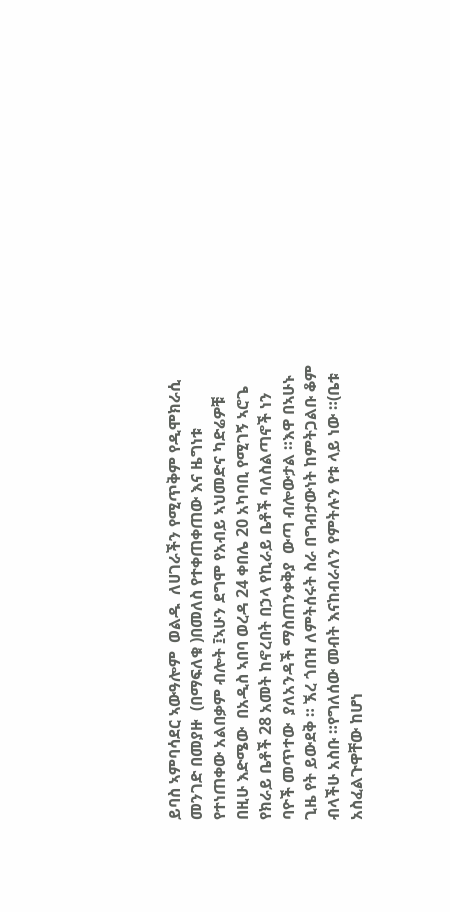ይባስ ኣምባሳደር ኣውዓሎም  ወልዱ  ለሀገራችን የሚጥቅም የዲሞክራሲ መንገድ በመያዙ  (በማፍለቁ )በመለስ የተቀጠቀጠው እና ዜግነቱ የተነጠቀው አልበቃም ብሎት ፤ኣሁን ደግሞ የአብይ ኣህመድና ካድሬዎቹ በዚሁ እድሜው  በአዲስ ኣበባ ወረዳ 24 ቀበሌ 20 አካባቢ የሚገኝ ኣሮጌ የክራይ ቤቶች 28 አመት ከኖረበት በኃላ የኪራይ ቤቶች ባለስልጣኖች ነን ባዮች መጥተው  ያለአንዳች ማስጠንቀቅያ  ውጣ ብሎውታል ።እዋ በኣሁኑ ጊዜ የት ይውደቅ ። ኧረ ጎበዝ ለምትሰሩት ስራ በግብታውነት ከምትጋልቡ ቆም ብላችሁ አስቡ ።የግለሰው መብት እናከብራለን የምትሉን የቱ ላይ ነው ።(ቤቱ  አስፈልጉዋቸው ከሆነ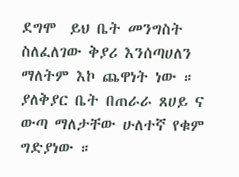ደግሞ  ይህ ቤት መንግስት ስለፈለገው ቅያሪ እንሰጣሀለን ማለትም እኮ ጨዋነት ነው ። ያለቅያር ቤት በጠራራ ጸሀይ ና ውጣ ማለታቸው ሁለተኛ የቁም ግድያነው ።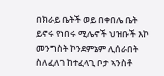በክራይ ቤትች ወይ በቀበሌ ቤት ይኖሩ የነበሩ ሚሌኖች ህዝቡች እኮ መንግስት ኮንደምኔም ሊሰራበት ስለፈለገ ከተፈላጊ ቦታ ኣንስቶ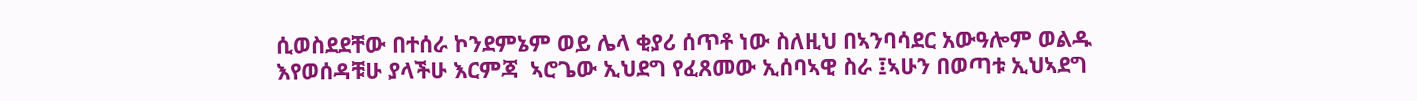ሲወስደደቸው በተሰራ ኮንደምኔም ወይ ሌላ ቂያሪ ሰጥቶ ነው ስለዚህ በኣንባሳደር አውዓሎም ወልዱ እየወሰዳቹሁ ያላችሁ እርምጃ  ኣሮጌው ኢህደግ የፈጸመው ኢሰባኣዊ ስራ ፤ኣሁን በወጣቱ ኢህኣደግ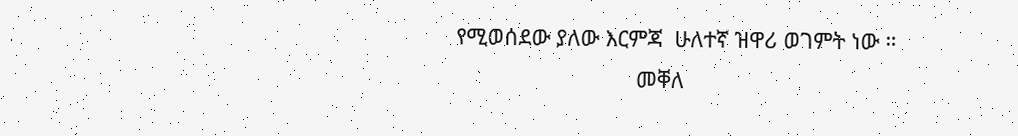የሚወሰደው ያለው እርምጃ  ሁለተኛ ዝዋሪ ወገምት ነው ።
                              መቐለ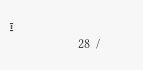፤
                       28  /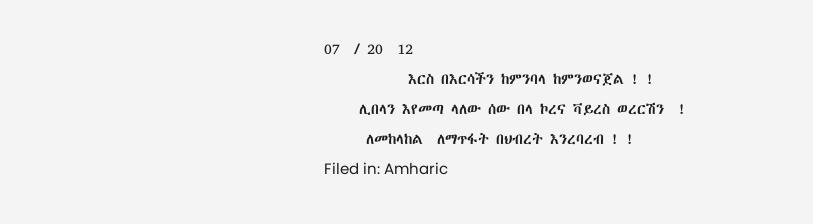07  / 20  12
            እርስ በእርሳችን ከምንባላ ከምንወናጀል ! !
     ሊበላን እየመጣ ላለው ሰው በላ ኮረና ቫይረስ ወረርሽን  !
      ለመከላከል  ለማጥፋት በህብረት እንረባረብ ! !
Filed in: Amharic